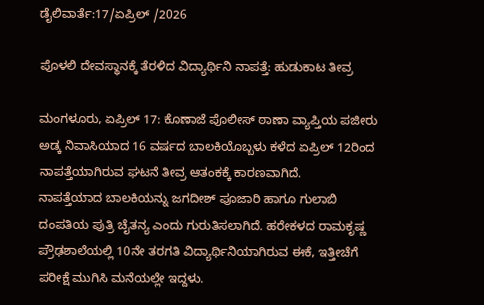ಡೈಲಿವಾರ್ತೆ:17/ಏಪ್ರಿಲ್ /2026

ಪೊಳಲಿ ದೇವಸ್ಥಾನಕ್ಕೆ ತೆರಳಿದ ವಿದ್ಯಾರ್ಥಿನಿ ನಾಪತ್ತೆ: ಹುಡುಕಾಟ ತೀವ್ರ

ಮಂಗಳೂರು, ಏಪ್ರಿಲ್ 17: ಕೊಣಾಜೆ ಪೊಲೀಸ್ ಠಾಣಾ ವ್ಯಾಪ್ತಿಯ ಪಜೀರು ಅಡ್ಕ ನಿವಾಸಿಯಾದ 16 ವರ್ಷದ ಬಾಲಕಿಯೊಬ್ಬಳು ಕಳೆದ ಏಪ್ರಿಲ್ 12ರಿಂದ ನಾಪತ್ತೆಯಾಗಿರುವ ಘಟನೆ ತೀವ್ರ ಆತಂಕಕ್ಕೆ ಕಾರಣವಾಗಿದೆ.
ನಾಪತ್ತೆಯಾದ ಬಾಲಕಿಯನ್ನು ಜಗದೀಶ್ ಪೂಜಾರಿ ಹಾಗೂ ಗುಲಾಬಿ ದಂಪತಿಯ ಪುತ್ರಿ ಚೈತನ್ಯ ಎಂದು ಗುರುತಿಸಲಾಗಿದೆ. ಹರೇಕಳದ ರಾಮಕೃಷ್ಣ ಪ್ರೌಢಶಾಲೆಯಲ್ಲಿ 10ನೇ ತರಗತಿ ವಿದ್ಯಾರ್ಥಿನಿಯಾಗಿರುವ ಈಕೆ, ಇತ್ತೀಚೆಗೆ ಪರೀಕ್ಷೆ ಮುಗಿಸಿ ಮನೆಯಲ್ಲೇ ಇದ್ದಳು.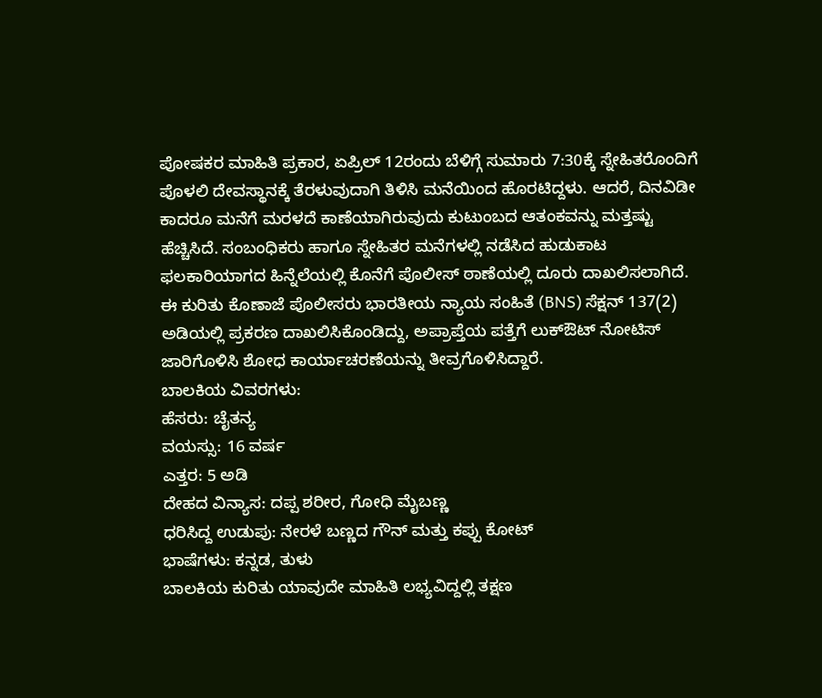ಪೋಷಕರ ಮಾಹಿತಿ ಪ್ರಕಾರ, ಏಪ್ರಿಲ್ 12ರಂದು ಬೆಳಿಗ್ಗೆ ಸುಮಾರು 7:30ಕ್ಕೆ ಸ್ನೇಹಿತರೊಂದಿಗೆ ಪೊಳಲಿ ದೇವಸ್ಥಾನಕ್ಕೆ ತೆರಳುವುದಾಗಿ ತಿಳಿಸಿ ಮನೆಯಿಂದ ಹೊರಟಿದ್ದಳು. ಆದರೆ, ದಿನವಿಡೀ ಕಾದರೂ ಮನೆಗೆ ಮರಳದೆ ಕಾಣೆಯಾಗಿರುವುದು ಕುಟುಂಬದ ಆತಂಕವನ್ನು ಮತ್ತಷ್ಟು ಹೆಚ್ಚಿಸಿದೆ. ಸಂಬಂಧಿಕರು ಹಾಗೂ ಸ್ನೇಹಿತರ ಮನೆಗಳಲ್ಲಿ ನಡೆಸಿದ ಹುಡುಕಾಟ ಫಲಕಾರಿಯಾಗದ ಹಿನ್ನೆಲೆಯಲ್ಲಿ ಕೊನೆಗೆ ಪೊಲೀಸ್ ಠಾಣೆಯಲ್ಲಿ ದೂರು ದಾಖಲಿಸಲಾಗಿದೆ.
ಈ ಕುರಿತು ಕೊಣಾಜೆ ಪೊಲೀಸರು ಭಾರತೀಯ ನ್ಯಾಯ ಸಂಹಿತೆ (BNS) ಸೆಕ್ಷನ್ 137(2) ಅಡಿಯಲ್ಲಿ ಪ್ರಕರಣ ದಾಖಲಿಸಿಕೊಂಡಿದ್ದು, ಅಪ್ರಾಪ್ತೆಯ ಪತ್ತೆಗೆ ಲುಕ್ಔಟ್ ನೋಟಿಸ್ ಜಾರಿಗೊಳಿಸಿ ಶೋಧ ಕಾರ್ಯಾಚರಣೆಯನ್ನು ತೀವ್ರಗೊಳಿಸಿದ್ದಾರೆ.
ಬಾಲಕಿಯ ವಿವರಗಳು:
ಹೆಸರು: ಚೈತನ್ಯ
ವಯಸ್ಸು: 16 ವರ್ಷ
ಎತ್ತರ: 5 ಅಡಿ
ದೇಹದ ವಿನ್ಯಾಸ: ದಪ್ಪ ಶರೀರ, ಗೋಧಿ ಮೈಬಣ್ಣ
ಧರಿಸಿದ್ದ ಉಡುಪು: ನೇರಳೆ ಬಣ್ಣದ ಗೌನ್ ಮತ್ತು ಕಪ್ಪು ಕೋಟ್
ಭಾಷೆಗಳು: ಕನ್ನಡ, ತುಳು
ಬಾಲಕಿಯ ಕುರಿತು ಯಾವುದೇ ಮಾಹಿತಿ ಲಭ್ಯವಿದ್ದಲ್ಲಿ ತಕ್ಷಣ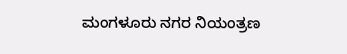ಮಂಗಳೂರು ನಗರ ನಿಯಂತ್ರಣ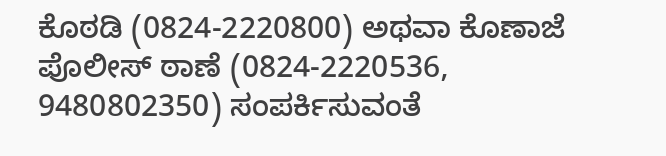ಕೊಠಡಿ (0824-2220800) ಅಥವಾ ಕೊಣಾಜೆ ಪೊಲೀಸ್ ಠಾಣೆ (0824-2220536, 9480802350) ಸಂಪರ್ಕಿಸುವಂತೆ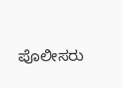ಪೊಲೀಸರು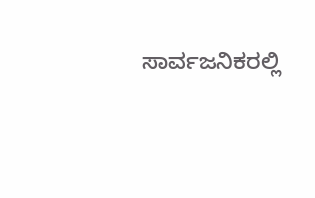ಸಾರ್ವಜನಿಕರಲ್ಲಿ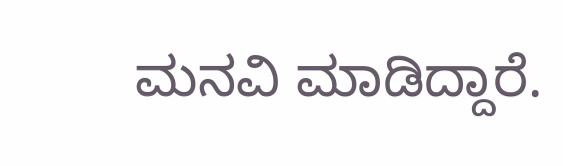ಮನವಿ ಮಾಡಿದ್ದಾರೆ.